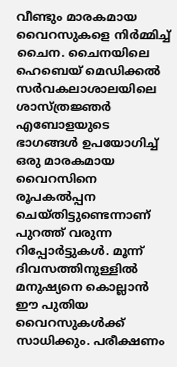വീണ്ടും മാരകമായ വൈറസുകളെ നിർമ്മിച്ച് ചൈന. ചൈനയിലെ ഹെബെയ് മെഡിക്കൽ സർവകലാശാലയിലെ ശാസ്ത്രജ്ഞർ എബോളയുടെ ഭാഗങ്ങൾ ഉപയോഗിച്ച് ഒരു മാരകമായ വൈറസിനെ രൂപകൽപ്പന ചെയ്തിട്ടുണ്ടെന്നാണ് പുറത്ത് വരുന്ന റിപ്പോർട്ടുകൾ. മൂന്ന് ദിവസത്തിനുള്ളിൽ മനുഷ്യനെ കൊല്ലാൻ ഈ പുതിയ വൈറസുകൾക്ക് സാധിക്കും. പരീക്ഷണം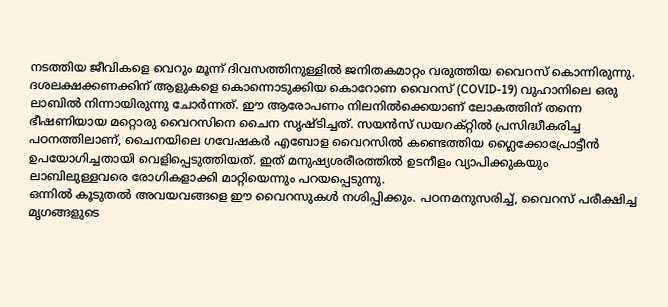നടത്തിയ ജീവികളെ വെറും മൂന്ന് ദിവസത്തിനുള്ളിൽ ജനിതകമാറ്റം വരുത്തിയ വൈറസ് കൊന്നിരുന്നു.
ദശലക്ഷക്കണക്കിന് ആളുകളെ കൊന്നൊടുക്കിയ കൊറോണ വൈറസ് (COVID-19) വുഹാനിലെ ഒരു ലാബിൽ നിന്നായിരുന്നു ചോർന്നത്. ഈ ആരോപണം നിലനിൽക്കെയാണ് ലോകത്തിന് തന്നെ ഭീഷണിയായ മറ്റൊരു വൈറസിനെ ചൈന സൃഷ്ടിച്ചത്. സയൻസ് ഡയറക്റ്റിൽ പ്രസിദ്ധീകരിച്ച പഠനത്തിലാണ്, ചൈനയിലെ ഗവേഷകർ എബോള വൈറസിൽ കണ്ടെത്തിയ ഗ്ലൈക്കോപ്രോട്ടീൻ ഉപയോഗിച്ചതായി വെളിപ്പെടുത്തിയത്. ഇത് മനുഷ്യശരീരത്തിൽ ഉടനീളം വ്യാപിക്കുകയും ലാബിലുള്ളവരെ രോഗികളാക്കി മാറ്റിയെന്നും പറയപ്പെടുന്നു.
ഒന്നിൽ കൂടുതൽ അവയവങ്ങളെ ഈ വൈറസുകൾ നശിപ്പിക്കും. പഠനമനുസരിച്ച്, വൈറസ് പരീക്ഷിച്ച മൃഗങ്ങളുടെ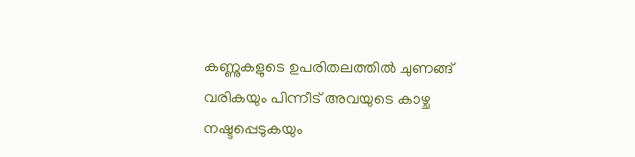കണ്ണുകളുടെ ഉപരിതലത്തിൽ ചുണങ്ങ് വരികയും പിന്നീട് അവയുടെ കാഴ്ച നഷ്ടപ്പെടുകയും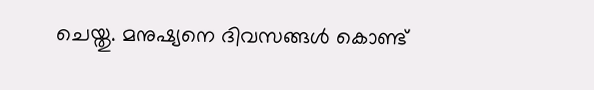ചെയ്തു. മനുഷ്യനെ ദിവസങ്ങൾ കൊണ്ട്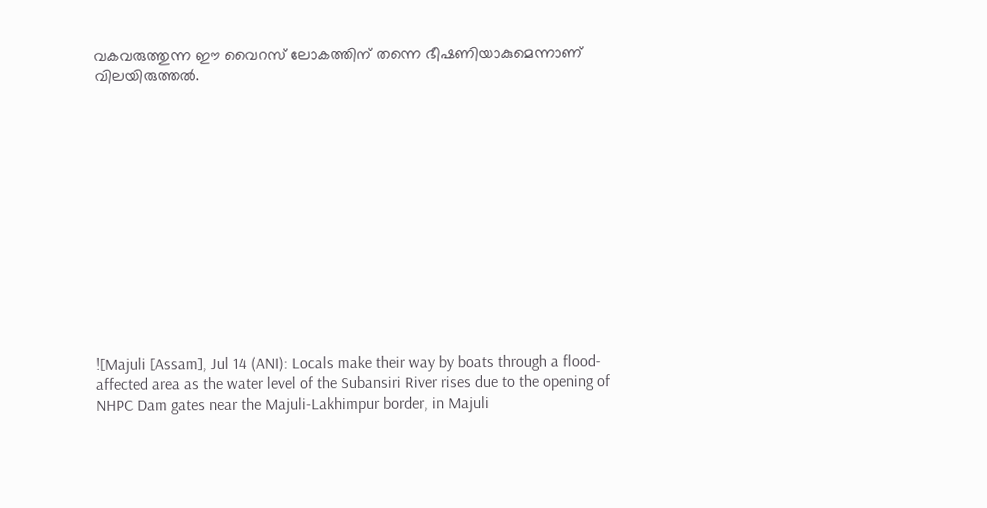വകവരുത്തുന്ന ഈ വൈറസ് ലോകത്തിന് തന്നെ ഭീഷണിയാകുമെന്നാണ് വിലയിരുത്തൽ.













![Majuli [Assam], Jul 14 (ANI): Locals make their way by boats through a flood-affected area as the water level of the Subansiri River rises due to the opening of NHPC Dam gates near the Majuli-Lakhimpur border, in Majuli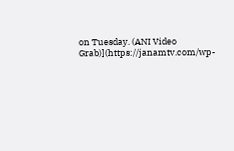on Tuesday. (ANI Video Grab)](https://janamtv.com/wp-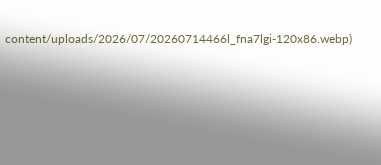content/uploads/2026/07/20260714466l_fna7lgi-120x86.webp)